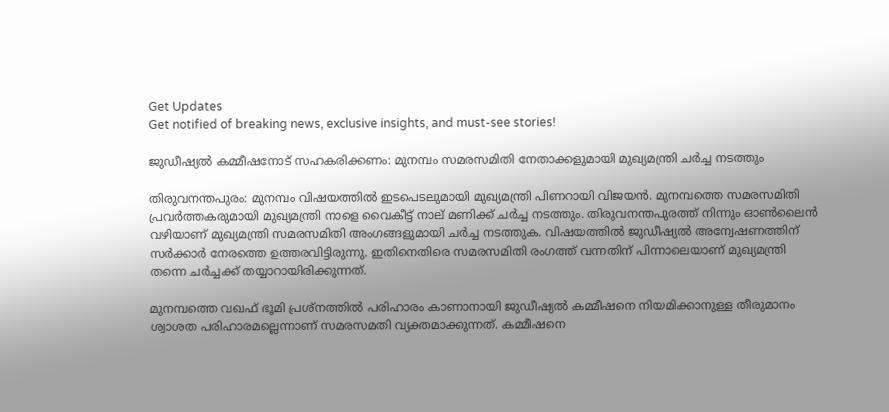Get Updates
Get notified of breaking news, exclusive insights, and must-see stories!

ജുഡീഷ്യല്‍ കമ്മീഷനോട് സഹകരിക്കണം: മുനമ്പം സമരസമിതി നേതാക്കളുമായി മുഖ്യമന്ത്രി ചർച്ച നടത്തും

തിരുവനന്തപുരം: മുനമ്പം വിഷയത്തില്‍ ഇടപെടലുമായി മുഖ്യമന്ത്രി പിണറായി വിജയന്‍. മുനമ്പത്തെ സമരസമിതി പ്രവർത്തകരുമായി മുഖ്യമന്ത്രി നാളെ വൈകീട്ട് നാല് മണിക്ക് ചർച്ച നടത്തും. തിരുവനന്തപുരത്ത് നിന്നും ഓണ്‍ലൈന്‍ വഴിയാണ് മുഖ്യമന്ത്രി സമരസമിതി അംഗങ്ങളുമായി ചർച്ച നടത്തുക. വിഷയത്തില്‍ ജുഡീഷ്യല്‍ അന്വേഷണത്തിന് സർക്കാർ നേരത്തെ ഉത്തരവിട്ടിരുന്നു. ഇതിനെതിരെ സമരസമിതി രംഗത്ത് വന്നതിന് പിന്നാലെയാണ് മുഖ്യമന്ത്രി തന്നെ ചർച്ചക്ക് തയ്യാറായിരിക്കുന്നത്.

മുനമ്പത്തെ വഖഫ് ഭൂമി പ്രശ്നത്തിൽ പരിഹാരം കാണാനായി ജുഡീഷ്യൽ കമ്മീഷനെ നിയമിക്കാനുള്ള തീരുമാനം ശ്വാശത പരിഹാരമല്ലെന്നാണ് സമരസമതി വ്യക്തമാക്കുന്നത്. കമ്മീഷനെ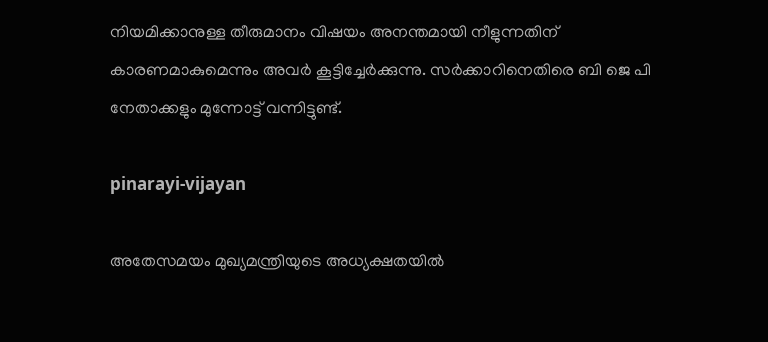നിയമിക്കാനുള്ള തീരുമാനം വിഷയം അനന്തമായി നീളുന്നതിന് കാരണമാകുമെന്നും അവർ കൂട്ടിച്ചേർക്കുന്നു. സർക്കാറിനെതിരെ ബി ജെ പി നേതാക്കളും മുന്നോട്ട് വന്നിട്ടുണ്ട്.

pinarayi-vijayan

അതേസമയം മുഖ്യമന്ത്രിയുടെ അധ്യക്ഷതയിൽ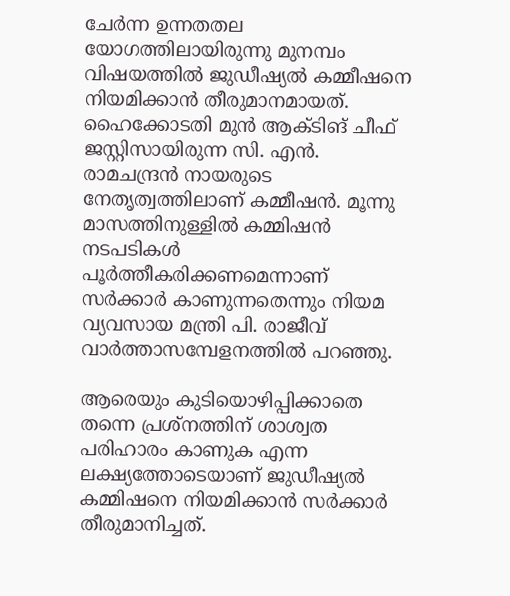ചേർന്ന ഉന്നതതല യോഗത്തിലായിരുന്നു മുനമ്പം വിഷയത്തില്‍ ജുഡീഷ്യൽ കമ്മീഷനെ നിയമിക്കാന്‍ തീരുമാനമായത്. ഹൈക്കോടതി മുൻ ആക്ടിങ് ചീഫ് ജസ്റ്റിസായിരുന്ന സി. എൻ. രാമചന്ദ്രൻ നായരുടെ നേതൃത്വത്തിലാണ് കമ്മീഷൻ. മൂന്നു മാസത്തിനുള്ളിൽ കമ്മിഷൻ നടപടികൾ പൂർത്തീകരിക്കണമെന്നാണ് സർക്കാർ കാണുന്നതെന്നും നിയമ വ്യവസായ മന്ത്രി പി. രാജീവ് വാർത്താസമ്പേളനത്തിൽ പറഞ്ഞു.

ആരെയും കുടിയൊഴിപ്പിക്കാതെ തന്നെ പ്രശ്നത്തിന് ശാശ്വത പരിഹാരം കാണുക എന്ന ലക്ഷ്യത്തോടെയാണ് ജുഡീഷ്യൽ കമ്മിഷനെ നിയമിക്കാൻ സർക്കാർ തീരുമാനിച്ചത്.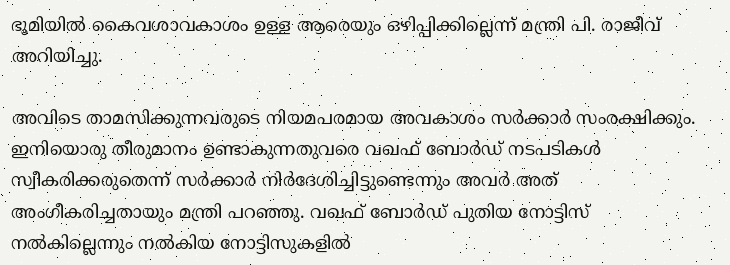ഭൂമിയിൽ കൈവശാവകാശം ഉള്ള ആരെയും ഒഴിപ്പിക്കില്ലെന്ന് മന്ത്രി പി. രാജീവ് അറിയിച്ചു.

അവിടെ താമസിക്കുന്നവരുടെ നിയമപരമായ അവകാശം സർക്കാർ സംരക്ഷിക്കും. ഇനിയൊരു തീരുമാനം ഉണ്ടാകുന്നതുവരെ വഖഫ് ബോർഡ് നടപടികൾ സ്വീകരിക്കരുതെന്ന് സർക്കാർ നിർദേശിച്ചിട്ടുണ്ടെന്നും അവർ അത് അംഗീകരിച്ചതായും മന്ത്രി പറഞ്ഞു. വഖഫ് ബോർഡ് പുതിയ നോട്ടിസ് നൽകില്ലെന്നും നൽകിയ നോട്ടിസുകളിൽ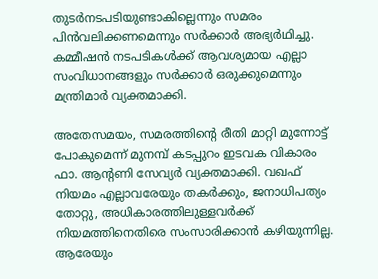തുടർനടപടിയുണ്ടാകില്ലെന്നും സമരം പിൻവലിക്കണമെന്നും സർക്കാർ അഭ്യർഥിച്ചു. കമ്മീഷൻ നടപടികൾക്ക് ആവശ്യമായ എല്ലാ സംവിധാനങ്ങളും സർക്കാർ ഒരുക്കുമെന്നും മന്ത്രിമാർ വ്യക്തമാക്കി.

അതേസമയം, സമരത്തിന്റെ രീതി മാറ്റി മുന്നോട്ട് പോകുമെന്ന് മുനമ്പ് കടപ്പുറം ഇടവക വികാരം ഫാ. ആന്റണി സേവ്യർ വ്യക്തമാക്കി. വഖഫ് നിയമം എല്ലാവരേയും തകര്‍ക്കും, ജനാധിപത്യം തോറ്റു, അധികാരത്തിലുള്ളവര്‍ക്ക് നിയമത്തിനെതിരെ സംസാരിക്കാന്‍ കഴിയുന്നില്ല. ആരേയും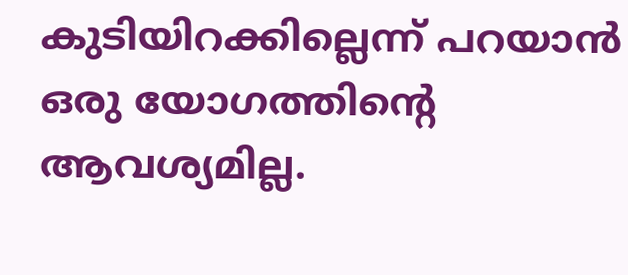കുടിയിറക്കില്ലെന്ന് പറയാന്‍ ഒരു യോഗത്തിന്റെ ആവശ്യമില്ല.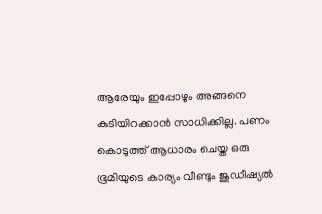ആരേയും ഇപ്പോഴും അങ്ങനെ കുടിയിറക്കാന്‍ സാധിക്കില്ല. പണം കൊടുത്ത് ആധാരം ചെയ്ത ഒരു ഭൂമിയുടെ കാര്യം വീണ്ടും ജുഡീഷ്യല്‍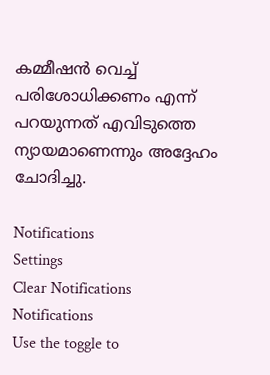കമ്മീഷന്‍ വെച്ച് പരിശോധിക്കണം എന്ന് പറയുന്നത് എവിടുത്തെ ന്യായമാണെന്നും അദ്ദേഹം ചോദിച്ചു.

Notifications
Settings
Clear Notifications
Notifications
Use the toggle to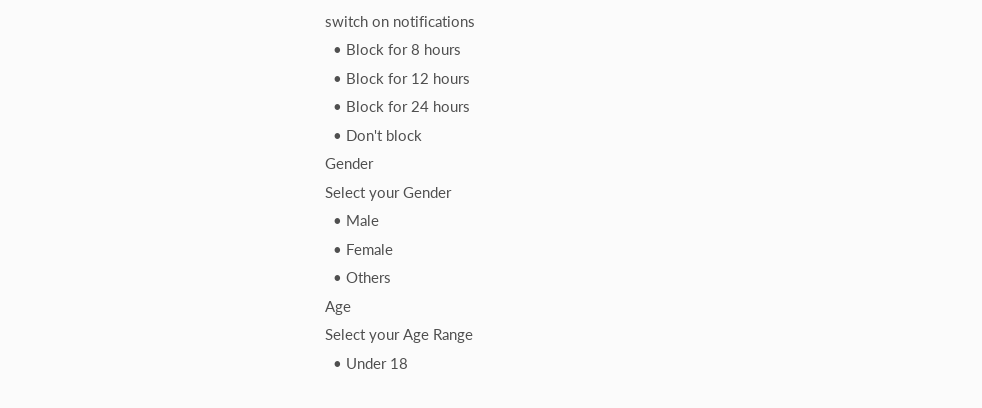switch on notifications
  • Block for 8 hours
  • Block for 12 hours
  • Block for 24 hours
  • Don't block
Gender
Select your Gender
  • Male
  • Female
  • Others
Age
Select your Age Range
  • Under 18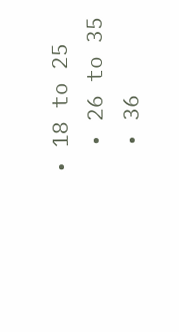• 18 to 25
  • 26 to 35
  • 36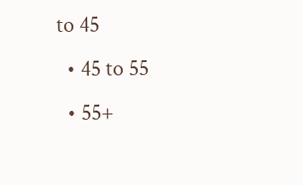to 45
  • 45 to 55
  • 55+